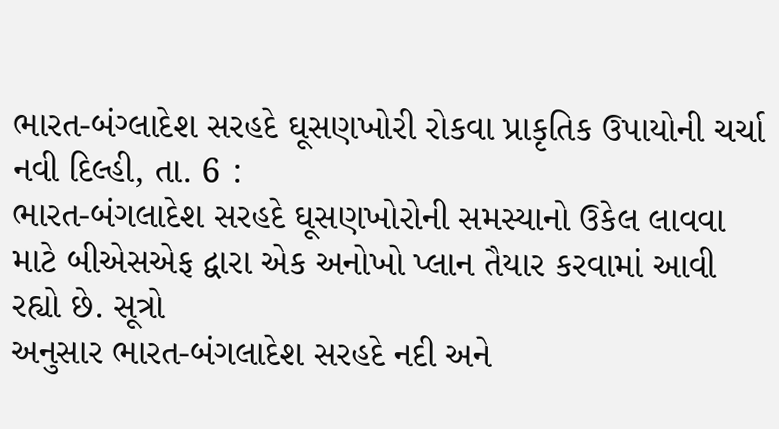ભારત-બંગ્લાદેશ સરહદે ઘૂસણખોરી રોકવા પ્રાકૃતિક ઉપાયોની ચર્ચા
નવી દિલ્હી, તા. 6 :
ભારત-બંગલાદેશ સરહદે ઘૂસણખોરોની સમસ્યાનો ઉકેલ લાવવા માટે બીએસએફ દ્વારા એક અનોખો પ્લાન તૈયાર કરવામાં આવી રહ્યો છે. સૂત્રો
અનુસાર ભારત-બંગલાદેશ સરહદે નદી અને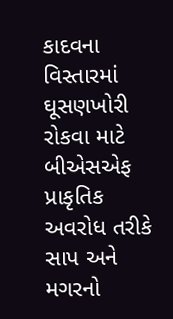કાદવના વિસ્તારમાં ઘૂસણખોરી રોકવા માટે બીએસએફ
પ્રાકૃતિક અવરોધ તરીકે સાપ અને મગરનો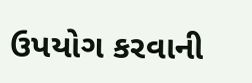ઉપયોગ કરવાની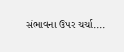સંભાવના ઉપર ચર્ચા....